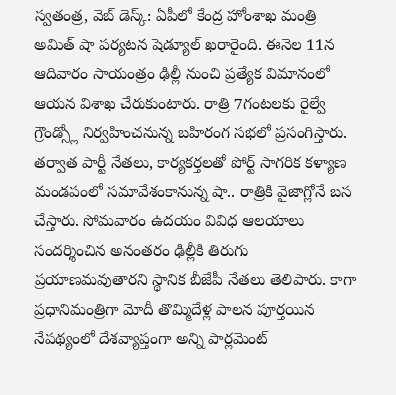స్వతంత్ర, వెబ్ డెస్క్: ఏపీలో కేంద్ర హోంశాఖ మంత్రి అమిత్ షా పర్యటన షెడ్యూల్ ఖరారైంది. ఈనెల 11న ఆదివారం సాయంత్రం ఢిల్లీ నుంచి ప్రత్యేక విమానంలో ఆయన విశాఖ చేరుకుంటారు. రాత్రి 7గంటలకు రైల్వే గ్రౌండ్స్లో నిర్వహించనున్న బహిరంగ సభలో ప్రసంగిస్తారు. తర్వాత పార్టీ నేతలు, కార్యకర్తలతో పోర్ట్ సాగరిక కళ్యాణ మండపంలో సమావేశంకానున్న షా.. రాత్రికి వైజాగ్లోనే బస చేస్తారు. సోమవారం ఉదయం వివిధ ఆలయాలు సందర్శించిన అనంతరం ఢిల్లీకి తిరుగు ప్రయాణమవుతారని స్థానిక బీజేపీ నేతలు తెలిపారు. కాగా ప్రధానిమంత్రిగా మోదీ తొమ్మిదేళ్ల పాలన పూర్తయిన నేపథ్యంలో దేశవ్యాప్తంగా అన్ని పార్లమెంట్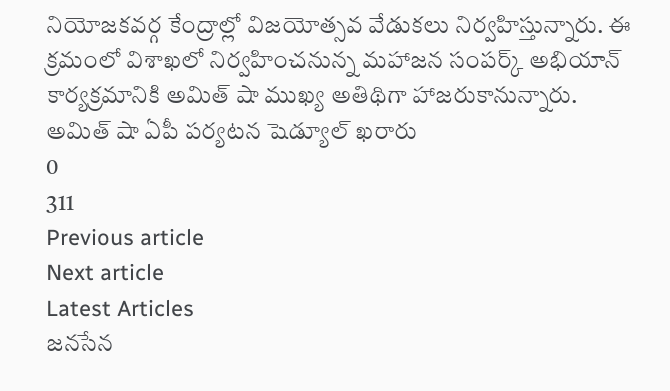నియోజకవర్గ కేంద్రాల్లో విజయోత్సవ వేడుకలు నిర్వహిస్తున్నారు. ఈ క్రమంలో విశాఖలో నిర్వహించనున్న మహాజన సంపర్క్ అభియాన్ కార్యక్రమానికి అమిత్ షా ముఖ్య అతిథిగా హాజరుకానున్నారు.
అమిత్ షా ఏపీ పర్యటన షెడ్యూల్ ఖరారు
0
311
Previous article
Next article
Latest Articles
జనసేన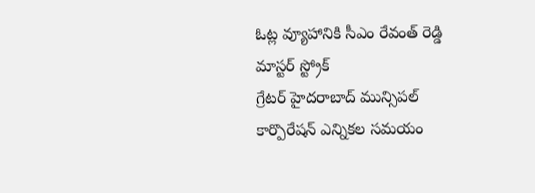ఓట్ల వ్యూహానికి సీఎం రేవంత్ రెడ్డి మాస్టర్ స్ట్రోక్
గ్రేటర్ హైదరాబాద్ మున్సిపల్ కార్పొరేషన్ ఎన్నికల సమయం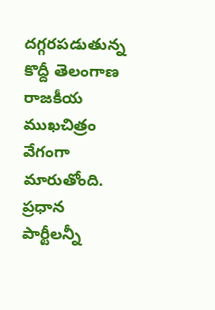దగ్గరపడుతున్న కొద్దీ తెలంగాణ రాజకీయ ముఖచిత్రం వేగంగా మారుతోంది. ప్రధాన పార్టీలన్నీ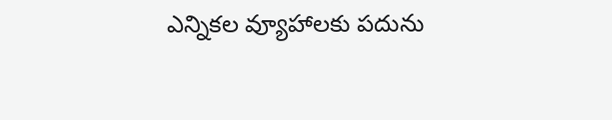ఎన్నికల వ్యూహాలకు పదును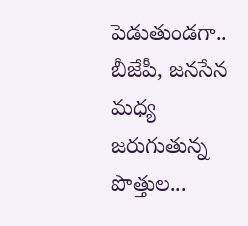పెడుతుండగా.. బీజేపీ, జనసేన మధ్య జరుగుతున్న పొత్తుల...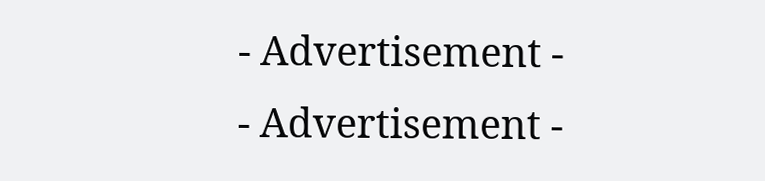- Advertisement -
- Advertisement -